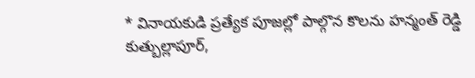* వినాయకుడి ప్రత్యేక పూజల్లో పాల్గొన కొలను హన్మంత్ రెడ్డి
కుత్బుల్లాపూర్,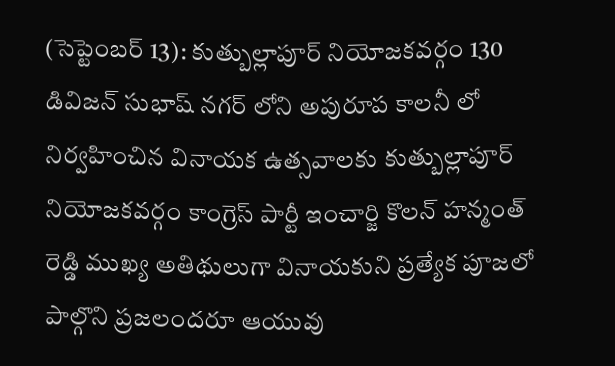(సెప్టెంబర్ 13): కుత్బుల్లాపూర్ నియోజకవర్గం 130 డివిజన్ సుభాష్ నగర్ లోని అపురూప కాలనీ లో నిర్వహించిన వినాయక ఉత్సవాలకు కుత్బుల్లాపూర్ నియోజకవర్గం కాంగ్రెస్ పార్టీ ఇంచార్జి కొలన్ హన్మంత్ రెడ్డి ముఖ్య అతిథులుగా వినాయకుని ప్రత్యేక పూజలో పాల్గొని ప్రజలందరూ ఆయువు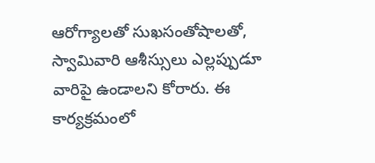ఆరోగ్యాలతో సుఖసంతోషాలతో, స్వామివారి ఆశీస్సులు ఎల్లప్పుడూ వారిపై ఉండాలని కోరారు. ఈ కార్యక్రమంలో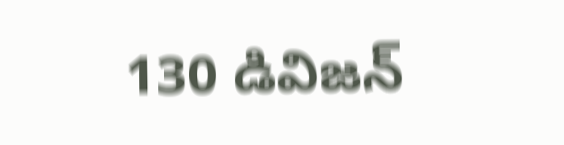130 డివిజన్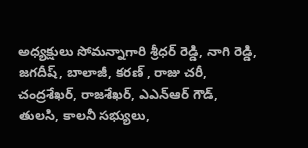అధ్యక్షులు సోమన్నాగారి శ్రీధర్ రెడ్డి, నాగి రెడ్డి, జగదీష్, బాలాజీ, కరణ్ , రాజు చరీ, చంద్రశేఖర్, రాజశేఖర్, ఎఎన్ఆర్ గౌడ్, తులసి, కాలనీ సభ్యులు,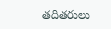తదితరులు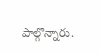పాల్గొన్నారు.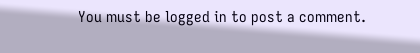You must be logged in to post a comment.